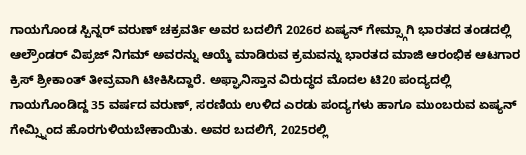ಗಾಯಗೊಂಡ ಸ್ಪಿನ್ನರ್ ವರುಣ್ ಚಕ್ರವರ್ತಿ ಅವರ ಬದಲಿಗೆ 2026ರ ಏಷ್ಯನ್ ಗೇಮ್ಸ್ಗಾಗಿ ಭಾರತದ ತಂಡದಲ್ಲಿ ಆಲ್ರೌಂಡರ್ ವಿಪ್ರಜ್ ನಿಗಮ್ ಅವರನ್ನು ಆಯ್ಕೆ ಮಾಡಿರುವ ಕ್ರಮವನ್ನು ಭಾರತದ ಮಾಜಿ ಆರಂಭಿಕ ಆಟಗಾರ ಕ್ರಿಸ್ ಶ್ರೀಕಾಂತ್ ತೀವ್ರವಾಗಿ ಟೀಕಿಸಿದ್ದಾರೆ. ಅಫ್ಘಾನಿಸ್ತಾನ ವಿರುದ್ಧದ ಮೊದಲ ಟಿ20 ಪಂದ್ಯದಲ್ಲಿ ಗಾಯಗೊಂಡಿದ್ದ 35 ವರ್ಷದ ವರುಣ್, ಸರಣಿಯ ಉಳಿದ ಎರಡು ಪಂದ್ಯಗಳು ಹಾಗೂ ಮುಂಬರುವ ಏಷ್ಯನ್ ಗೇಮ್ಸ್ನಿಂದ ಹೊರಗುಳಿಯಬೇಕಾಯಿತು. ಅವರ ಬದಲಿಗೆ, 2025ರಲ್ಲಿ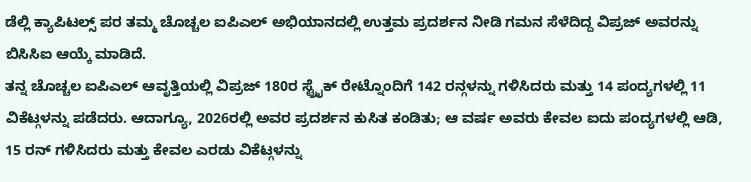ಡೆಲ್ಲಿ ಕ್ಯಾಪಿಟಲ್ಸ್ ಪರ ತಮ್ಮ ಚೊಚ್ಚಲ ಐಪಿಎಲ್ ಅಭಿಯಾನದಲ್ಲಿ ಉತ್ತಮ ಪ್ರದರ್ಶನ ನೀಡಿ ಗಮನ ಸೆಳೆದಿದ್ದ ವಿಪ್ರಜ್ ಅವರನ್ನು ಬಿಸಿಸಿಐ ಆಯ್ಕೆ ಮಾಡಿದೆ.
ತನ್ನ ಚೊಚ್ಚಲ ಐಪಿಎಲ್ ಆವೃತ್ತಿಯಲ್ಲಿ ವಿಪ್ರಜ್ 180ರ ಸ್ಟ್ರೈಕ್ ರೇಟ್ನೊಂದಿಗೆ 142 ರನ್ಗಳನ್ನು ಗಳಿಸಿದರು ಮತ್ತು 14 ಪಂದ್ಯಗಳಲ್ಲಿ 11 ವಿಕೆಟ್ಗಳನ್ನು ಪಡೆದರು. ಆದಾಗ್ಯೂ, 2026ರಲ್ಲಿ ಅವರ ಪ್ರದರ್ಶನ ಕುಸಿತ ಕಂಡಿತು; ಆ ವರ್ಷ ಅವರು ಕೇವಲ ಐದು ಪಂದ್ಯಗಳಲ್ಲಿ ಆಡಿ, 15 ರನ್ ಗಳಿಸಿದರು ಮತ್ತು ಕೇವಲ ಎರಡು ವಿಕೆಟ್ಗಳನ್ನು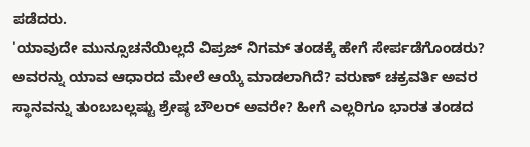ಪಡೆದರು.
'ಯಾವುದೇ ಮುನ್ಸೂಚನೆಯಿಲ್ಲದೆ ವಿಪ್ರಜ್ ನಿಗಮ್ ತಂಡಕ್ಕೆ ಹೇಗೆ ಸೇರ್ಪಡೆಗೊಂಡರು? ಅವರನ್ನು ಯಾವ ಆಧಾರದ ಮೇಲೆ ಆಯ್ಕೆ ಮಾಡಲಾಗಿದೆ? ವರುಣ್ ಚಕ್ರವರ್ತಿ ಅವರ ಸ್ಥಾನವನ್ನು ತುಂಬಬಲ್ಲಷ್ಟು ಶ್ರೇಷ್ಠ ಬೌಲರ್ ಅವರೇ? ಹೀಗೆ ಎಲ್ಲರಿಗೂ ಭಾರತ ತಂಡದ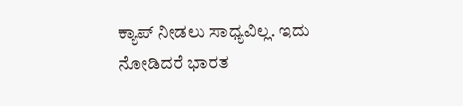ಕ್ಯಾಪ್ ನೀಡಲು ಸಾಧ್ಯವಿಲ್ಲ. ಇದು ನೋಡಿದರೆ ಭಾರತ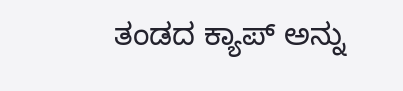ತಂಡದ ಕ್ಯಾಪ್ ಅನ್ನು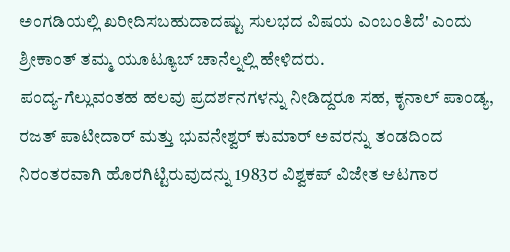ಅಂಗಡಿಯಲ್ಲಿ ಖರೀದಿಸಬಹುದಾದಷ್ಟು ಸುಲಭದ ವಿಷಯ ಎಂಬಂತಿದೆ' ಎಂದು ಶ್ರೀಕಾಂತ್ ತಮ್ಮ ಯೂಟ್ಯೂಬ್ ಚಾನೆಲ್ನಲ್ಲಿ ಹೇಳಿದರು.
ಪಂದ್ಯ-ಗೆಲ್ಲುವಂತಹ ಹಲವು ಪ್ರದರ್ಶನಗಳನ್ನು ನೀಡಿದ್ದರೂ ಸಹ, ಕೃನಾಲ್ ಪಾಂಡ್ಯ, ರಜತ್ ಪಾಟೀದಾರ್ ಮತ್ತು ಭುವನೇಶ್ವರ್ ಕುಮಾರ್ ಅವರನ್ನು ತಂಡದಿಂದ ನಿರಂತರವಾಗಿ ಹೊರಗಿಟ್ಟಿರುವುದನ್ನು 1983ರ ವಿಶ್ವಕಪ್ ವಿಜೇತ ಆಟಗಾರ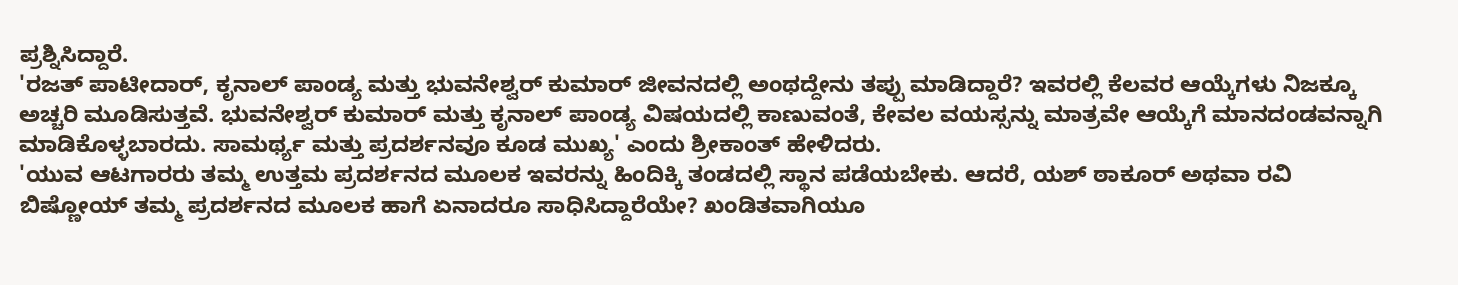ಪ್ರಶ್ನಿಸಿದ್ದಾರೆ.
'ರಜತ್ ಪಾಟೀದಾರ್, ಕೃನಾಲ್ ಪಾಂಡ್ಯ ಮತ್ತು ಭುವನೇಶ್ವರ್ ಕುಮಾರ್ ಜೀವನದಲ್ಲಿ ಅಂಥದ್ದೇನು ತಪ್ಪು ಮಾಡಿದ್ದಾರೆ? ಇವರಲ್ಲಿ ಕೆಲವರ ಆಯ್ಕೆಗಳು ನಿಜಕ್ಕೂ ಅಚ್ಚರಿ ಮೂಡಿಸುತ್ತವೆ. ಭುವನೇಶ್ವರ್ ಕುಮಾರ್ ಮತ್ತು ಕೃನಾಲ್ ಪಾಂಡ್ಯ ವಿಷಯದಲ್ಲಿ ಕಾಣುವಂತೆ, ಕೇವಲ ವಯಸ್ಸನ್ನು ಮಾತ್ರವೇ ಆಯ್ಕೆಗೆ ಮಾನದಂಡವನ್ನಾಗಿ ಮಾಡಿಕೊಳ್ಳಬಾರದು. ಸಾಮರ್ಥ್ಯ ಮತ್ತು ಪ್ರದರ್ಶನವೂ ಕೂಡ ಮುಖ್ಯ' ಎಂದು ಶ್ರೀಕಾಂತ್ ಹೇಳಿದರು.
'ಯುವ ಆಟಗಾರರು ತಮ್ಮ ಉತ್ತಮ ಪ್ರದರ್ಶನದ ಮೂಲಕ ಇವರನ್ನು ಹಿಂದಿಕ್ಕಿ ತಂಡದಲ್ಲಿ ಸ್ಥಾನ ಪಡೆಯಬೇಕು. ಆದರೆ, ಯಶ್ ಠಾಕೂರ್ ಅಥವಾ ರವಿ ಬಿಷ್ಣೋಯ್ ತಮ್ಮ ಪ್ರದರ್ಶನದ ಮೂಲಕ ಹಾಗೆ ಏನಾದರೂ ಸಾಧಿಸಿದ್ದಾರೆಯೇ? ಖಂಡಿತವಾಗಿಯೂ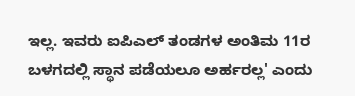ಇಲ್ಲ. ಇವರು ಐಪಿಎಲ್ ತಂಡಗಳ ಅಂತಿಮ 11ರ ಬಳಗದಲ್ಲಿ ಸ್ಥಾನ ಪಡೆಯಲೂ ಅರ್ಹರಲ್ಲ' ಎಂದು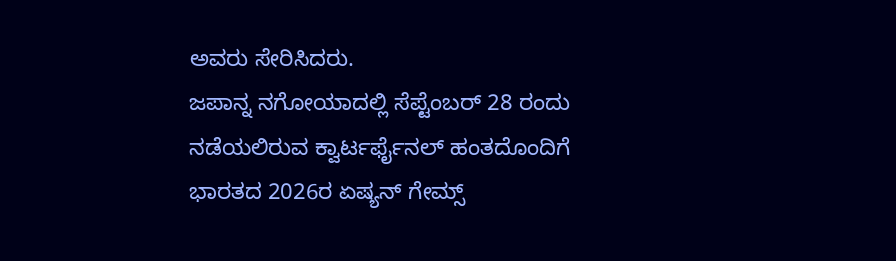ಅವರು ಸೇರಿಸಿದರು.
ಜಪಾನ್ನ ನಗೋಯಾದಲ್ಲಿ ಸೆಪ್ಟೆಂಬರ್ 28 ರಂದು ನಡೆಯಲಿರುವ ಕ್ವಾರ್ಟರ್ಫೈನಲ್ ಹಂತದೊಂದಿಗೆ ಭಾರತದ 2026ರ ಏಷ್ಯನ್ ಗೇಮ್ಸ್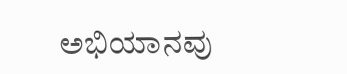ಅಭಿಯಾನವು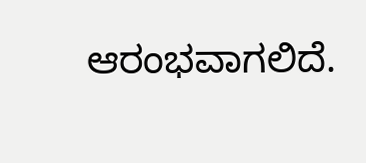ಆರಂಭವಾಗಲಿದೆ.